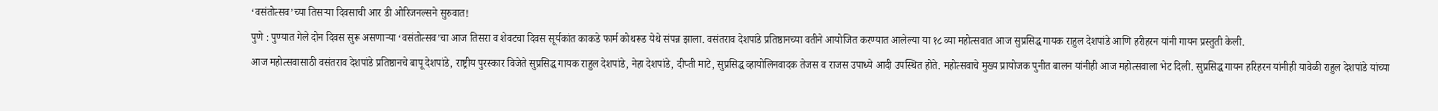‘वसंतोत्सव’च्या तिसऱ्या दिवसाची आर डी ओरिजनल्सने सुरुवात!
पुणे : पुण्यात गेले दोन दिवस सुरू असणाऱ्या ‘वसंतोत्सव’चा आज तिसरा व शेवटचा दिवस सूर्यकांत काकडे फार्म कोथरूड येथे संपन्न झाला. वसंतराव देशपांडे प्रतिष्ठानच्या वतीने आयोजित करण्यात आलेल्या या १८ व्या महोत्सवात आज सुप्रसिद्ध गायक राहुल देशपांडे आणि हरीहरन यांनी गायन प्रस्तुती केली.
आज महोत्सवासाठी वसंतराव देशपांडे प्रतिष्ठानचे बापू देशपांडे, राष्ट्रीय पुरस्कार विजेते सुप्रसिद्ध गायक राहुल देशपांडे, नेहा देशपांडे, दीप्ती माटे, सुप्रसिद्ध व्हायोलिनवादक तेजस व राजस उपाध्ये आदी उपस्थित होते. महोत्सवाचे मुख्य प्रायोजक पुनीत बालन यांनीही आज महोत्सवाला भेट दिली. सुप्रसिद्ध गायन हरिहरन यांनीही यावेळी राहुल देशपांडे यांच्या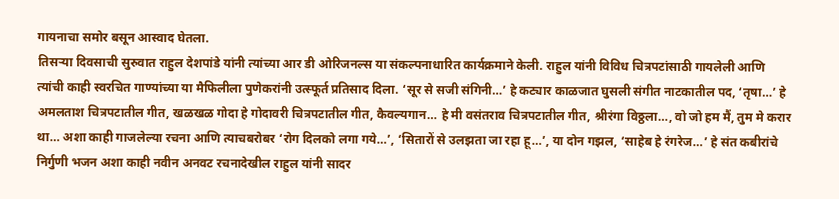गायनाचा समोर बसून आस्वाद घेतला.
तिसऱ्या दिवसाची सुरुवात राहुल देशपांडे यांनी त्यांच्या आर डी ओरिजनल्स या संकल्पनाधारित कार्यक्रमाने केली. राहुल यांनी विविध चित्रपटांसाठी गायलेली आणि त्यांची काही स्वरचित गाण्यांच्या या मैफिलीला पुणेकरांनी उत्स्फूर्त प्रतिसाद दिला. ‘सूर से सजी संगिनी…’ हे कट्यार काळजात घुसली संगीत नाटकातील पद, ‘तृषा…’ हे अमलताश चित्रपटातील गीत, खळखळ गोदा हे गोदावरी चित्रपटातील गीत, कैवल्यगान… हे मी वसंतराव चित्रपटातील गीत, श्रीरंगा विठ्ठला…, वो जो हम मैं, तुम मे करार था… अशा काही गाजलेल्या रचना आणि त्याचबरोबर ‘रोग दिलको लगा गये…’, ‘सितारों से उलझता जा रहा हू…’, या दोन गझल, ‘साहेब हे रंगरेज…’ हे संत कबीरांचे निर्गुणी भजन अशा काही नवीन अनवट रचनादेखील राहुल यांनी सादर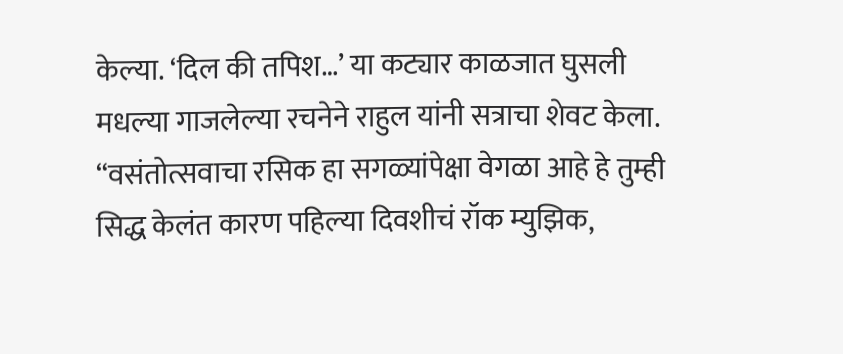केल्या. ‘दिल की तपिश…’ या कट्यार काळजात घुसली मधल्या गाजलेल्या रचनेने राहुल यांनी सत्राचा शेवट केला.
“वसंतोत्सवाचा रसिक हा सगळ्यांपेक्षा वेगळा आहे हे तुम्ही सिद्ध केलंत कारण पहिल्या दिवशीचं रॉक म्युझिक,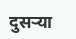दुसऱ्या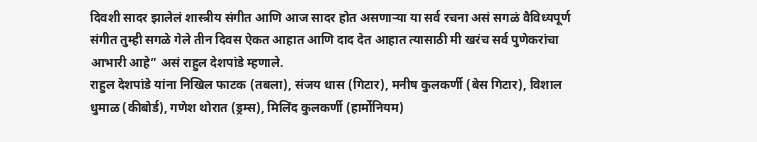दिवशी सादर झालेलं शास्त्रीय संगीत आणि आज सादर होत असणाऱ्या या सर्व रचना असं सगळं वैविध्यपूर्ण संगीत तुम्ही सगळे गेले तीन दिवस ऐकत आहात आणि दाद देत आहात त्यासाठी मी खरंच सर्व पुणेकरांचा आभारी आहे” असं राहुल देशपांडे म्हणाले.
राहुल देशपांडे यांना निखिल फाटक (तबला), संजय धास (गिटार), मनीष कुलकर्णी (बेस गिटार), विशाल धुमाळ (कीबोर्ड), गणेश थोरात (ड्रम्स), मिलिंद कुलकर्णी (हार्मोनियम)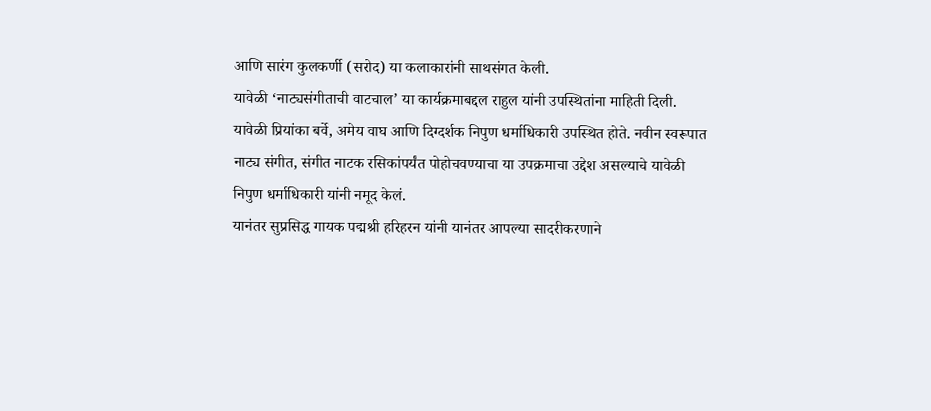आणि सारंग कुलकर्णी (सरोद) या कलाकारांनी साथसंगत केली.
यावेळी ‘नाट्यसंगीताची वाटचाल’ या कार्यक्रमाबद्दल राहुल यांनी उपस्थितांना माहिती दिली. यावेळी प्रियांका बर्वे, अमेय वाघ आणि दिग्दर्शक निपुण धर्माधिकारी उपस्थित होते. नवीन स्वरूपात नाट्य संगीत, संगीत नाटक रसिकांपर्यंत पोहोचवण्याचा या उपक्रमाचा उद्देश असल्याचे यावेळी निपुण धर्माधिकारी यांनी नमूद केलं.
यानंतर सुप्रसिद्ध गायक पद्मश्री हरिहरन यांनी यानंतर आपल्या सादरीकरणाने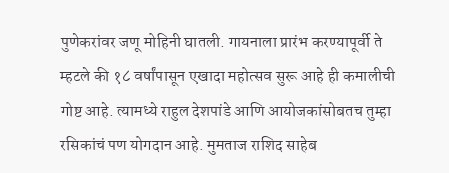पुणेकरांवर जणू मोहिनी घातली. गायनाला प्रारंभ करण्यापूर्वी ते म्हटले की १८ वर्षांपासून एखादा महोत्सव सुरू आहे ही कमालीची गोष्ट आहे. त्यामध्ये राहुल देशपांडे आणि आयोजकांसोबतच तुम्हा रसिकांचं पण योगदान आहे. मुमताज राशिद साहेब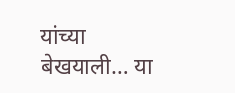यांच्या बेखयाली… या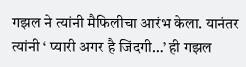गझल ने त्यांनी मैफिलीचा आरंभ केला. यानंतर त्यांनी ‘ प्यारी अगर है जिंदगी…’ ही गझल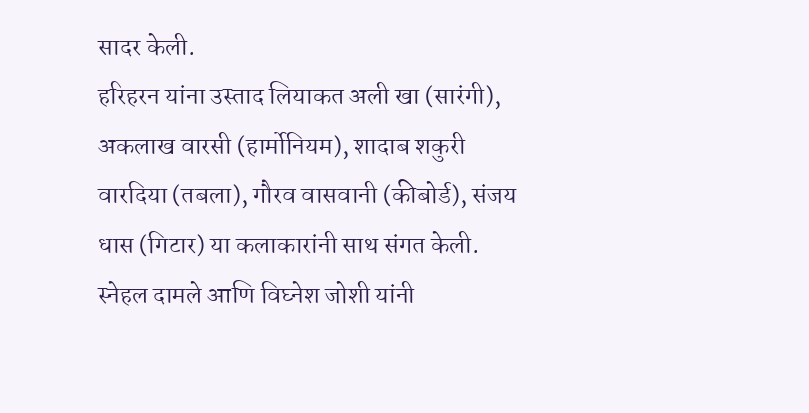सादर केली.
हरिहरन यांना उस्ताद लियाकत अली खा (सारंगी), अकलाख वारसी (हार्मोनियम), शादाब शकुरी वारदिया (तबला), गौरव वासवानी (कीबोर्ड), संजय धास (गिटार) या कलाकारांनी साथ संगत केली. स्नेहल दामले आणि विघ्नेश जोशी यांनी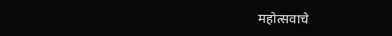महोत्सवाचे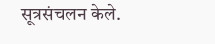सूत्रसंचलन केले.